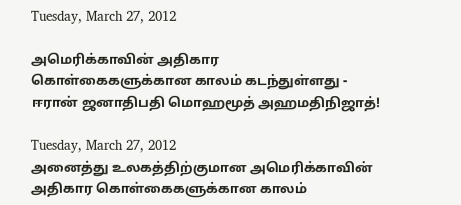Tuesday, March 27, 2012

அமெரிக்காவின் அதிகார கொள்கைகளுக்கான காலம் கடந்துள்ளது - ஈரான் ஜனாதிபதி மொஹமூத் அஹமதிநிஜாத்!

Tuesday, March 27, 2012
அனைத்து உலகத்திற்குமான அமெரிக்காவின் அதிகார கொள்கைகளுக்கான காலம்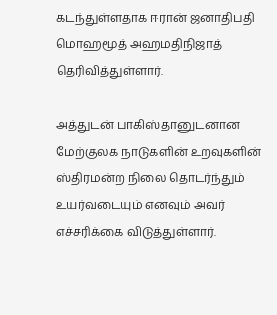கடந்துள்ளதாக ஈரான் ஜனாதிபதி மொஹமூத் அஹமதிநிஜாத் தெரிவித்துள்ளார்.

அத்துடன் பாகிஸ்தானுடனான மேற்குலக நாடுகளின் உறவுகளின் ஸ்திரமன்ற நிலை தொடர்ந்தும் உயர்வடையும் எனவும் அவர் எச்சரிக்கை விடுத்துள்ளார்.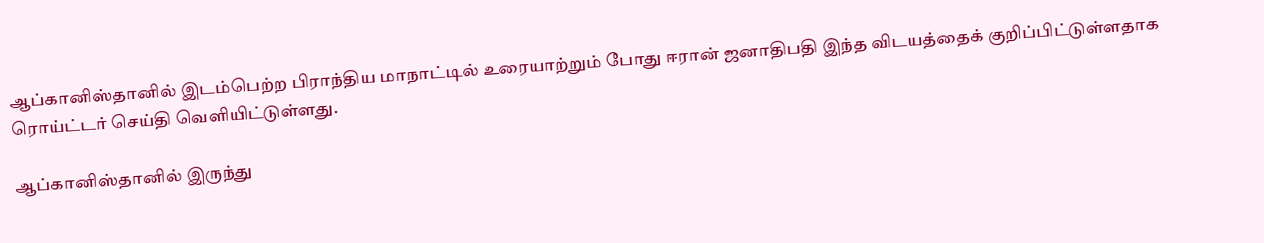ஆப்கானிஸ்தானில் இடம்பெற்ற பிராந்திய மாநாட்டில் உரையாற்றும் போது ஈரான் ஜனாதிபதி இந்த விடயத்தைக் குறிப்பிட்டுள்ளதாக ரொய்ட்டர் செய்தி வெளியிட்டுள்ளது.

ஆப்கானிஸ்தானில் இருந்து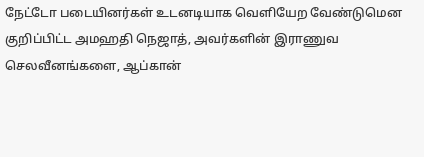நேட்டோ படையினர்கள் உடனடியாக வெளியேற வேண்டுமென குறிப்பிட்ட அமஹதி நெஜாத், அவர்களின் இராணுவ செலவீனங்களை, ஆப்கான்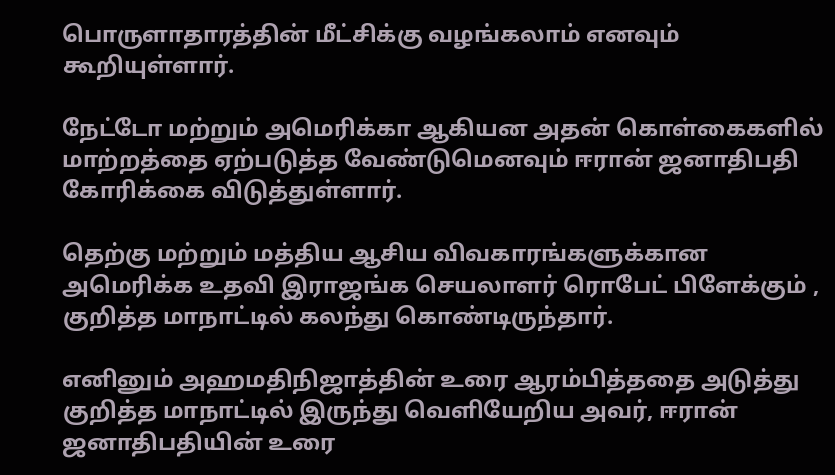பொருளாதாரத்தின் மீட்சிக்கு வழங்கலாம் எனவும் கூறியுள்ளார்.

நேட்டோ மற்றும் அமெரிக்கா ஆகியன அதன் கொள்கைகளில் மாற்றத்தை ஏற்படுத்த வேண்டுமெனவும் ஈரான் ஜனாதிபதி கோரிக்கை விடுத்துள்ளார்.

தெற்கு மற்றும் மத்திய ஆசிய விவகாரங்களுக்கான அமெரிக்க உதவி இராஜங்க செயலாளர் ரொபேட் பிளேக்கும் , குறித்த மாநாட்டில் கலந்து கொண்டிருந்தார்.

எனினும் அஹமதிநிஜாத்தின் உரை ஆரம்பித்ததை அடுத்து குறித்த மாநாட்டில் இருந்து வெளியேறிய அவர், ஈரான் ஜனாதிபதியின் உரை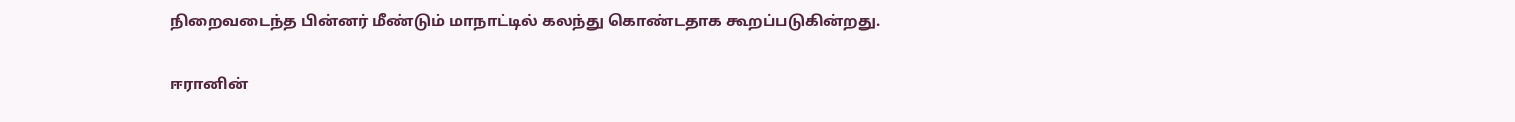நிறைவடைந்த பின்னர் மீண்டும் மாநாட்டில் கலந்து கொண்டதாக கூறப்படுகின்றது.

ஈரானின்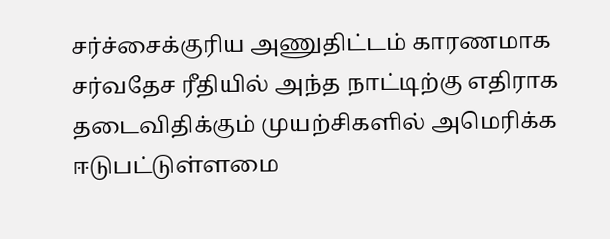சர்ச்சைக்குரிய அணுதிட்டம் காரணமாக சர்வதேச ரீதியில் அந்த நாட்டிற்கு எதிராக தடைவிதிக்கும் முயற்சிகளில் அமெரிக்க ஈடுபட்டுள்ளமை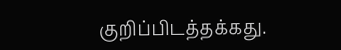குறிப்பிடத்தக்கது.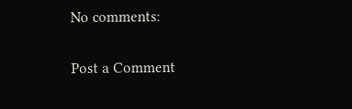No comments:

Post a Comment